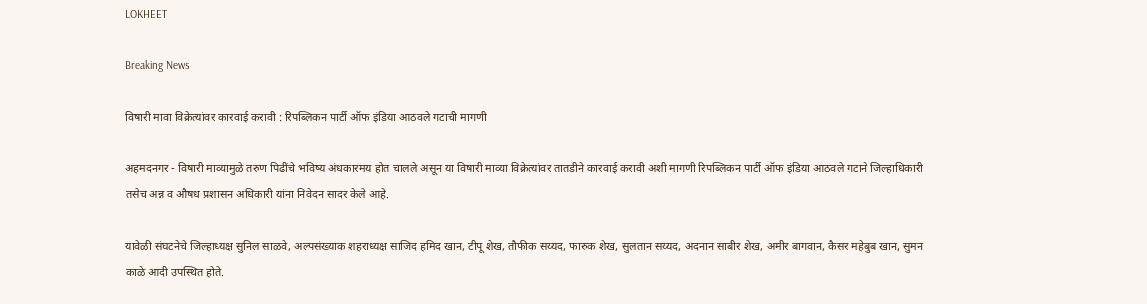LOKHEET

Breaking News

विषारी मावा विक्रेत्यांवर कारवाई करावी : रिपब्लिकन पार्टी ऑफ इंडिया आठवले गटाची मागणी

अहमदनगर - विषारी माव्यामुळे तरुण पिढींचे भविष्य अंधकारमय होत चालले असून या विषारी माव्या विक्रेत्यांवर तातडीने कारवाई करावी अशी मागणी रिपब्लिकन पार्टी ऑफ इंडिया आठवले गटाने जिल्हाधिकारी  तसेच अन्न व औषध प्रशासन अधिकारी यांना निवेदन सादर केले आहे.

यावेळी संघटनेचे जिल्हाध्यक्ष सुनिल साळवे, अल्पसंख्याक शहराध्यक्ष साजिद हमिद खान, टीपू शेख, तौफीक सय्यद, फारुक शेख, सुलतान सय्यद, अदनान साबीर शेख, अमीर बागवान, कैसर महेबुब खान, सुमन काळे आदी उपस्थित होते.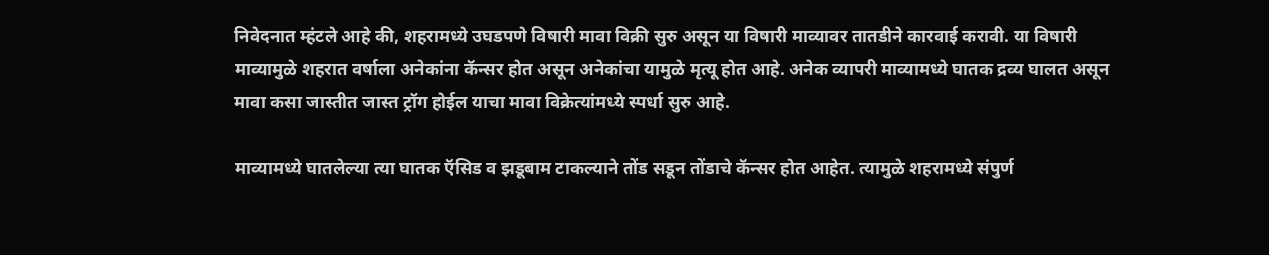निवेदनात म्हंटले आहे की, शहरामध्ये उघडपणे विषारी मावा विक्री सुरु असून या विषारी माव्यावर तातडीने कारवाई करावी. या विषारी माव्यामुळे शहरात वर्षाला अनेकांना कॅन्सर होत असून अनेकांचा यामुळे मृत्यू होत आहे. अनेक व्यापरी माव्यामध्ये घातक द्रव्य घालत असून मावा कसा जास्तीत जास्त ट्रॉग होईल याचा मावा विक्रेत्यांमध्ये स्पर्धा सुरु आहे.

माव्यामध्ये घातलेल्या त्या घातक ऍसिड व झडूबाम टाकल्याने तोंड सडून तोंडाचे कॅन्सर होत आहेत. त्यामुळे शहरामध्ये संपुर्ण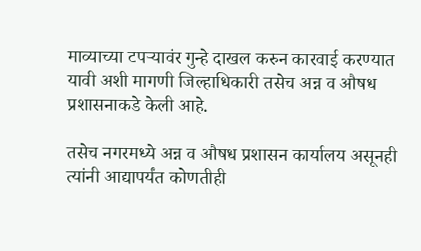माव्याच्या टपर्‍यावंर गुन्हे दाखल करुन कारवाई करण्यात यावी अशी मागणी जिल्हाधिकारी तसेच अन्न व औषध प्रशासनाकडे केली आहे.

तसेच नगरमध्ये अन्न व औषध प्रशासन कार्यालय असूनही त्यांनी आद्यापर्यंत कोणतीही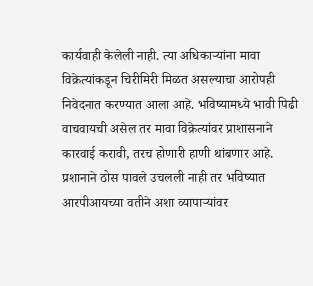कार्यवाही केलेली नाही. त्या अधिकार्‍यांना मावा विक्रेत्यांकडून चिरीमिरी मिळत असल्याचा आरोपही निवेदनात करण्यात आला आहे. भविष्यामध्ये भावी पिढी वाचवायची असेल तर मावा विक्रेत्यांवर प्राशासनाने कारवाई करावी, तरच होणारी हाणी थांबणार आहे. प्रशानाने ठोस पावले उचलली नाही तर भविष्यात आरपीआयच्या वतीने अशा व्यापार्‍यांवर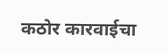कठोर कारवाईचा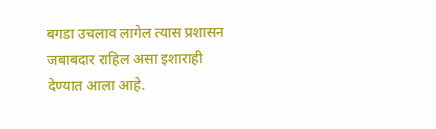बगडा उचलाव लागेल त्यास प्रशासन जबाबदार राहिल असा इशाराही देण्यात आला आहे.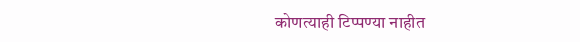कोणत्याही टिप्पण्‍या नाहीत